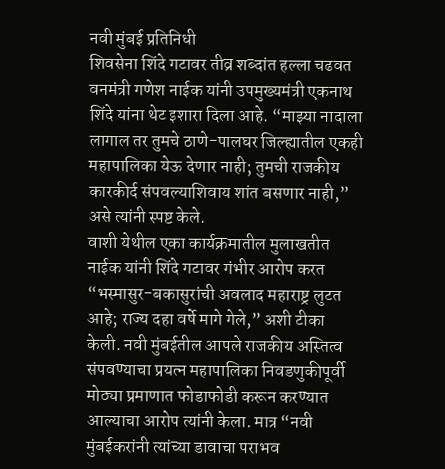नवी मुंबई प्रतिनिधी
शिवसेना शिंदे गटावर तीव्र शब्दांत हल्ला चढवत वनमंत्री गणेश नाईक यांनी उपमुख्यमंत्री एकनाथ शिंदे यांना थेट इशारा दिला आहे. “माझ्या नादाला लागाल तर तुमचे ठाणे-पालघर जिल्ह्यातील एकही महापालिका येऊ देणार नाही; तुमची राजकीय कारकीर्द संपवल्याशिवाय शांत बसणार नाही,” असे त्यांनी स्पष्ट केले.
वाशी येथील एका कार्यक्रमातील मुलाखतीत नाईक यांनी शिंदे गटावर गंभीर आरोप करत “भस्मासुर-बकासुरांची अवलाद महाराष्ट्र लुटत आहे; राज्य दहा वर्षे मागे गेले,” अशी टीका केली. नवी मुंबईतील आपले राजकीय अस्तित्व संपवण्याचा प्रयत्न महापालिका निवडणुकीपूर्वी मोठ्या प्रमाणात फोडाफोडी करून करण्यात आल्याचा आरोप त्यांनी केला. मात्र “नवी मुंबईकरांनी त्यांच्या डावाचा पराभव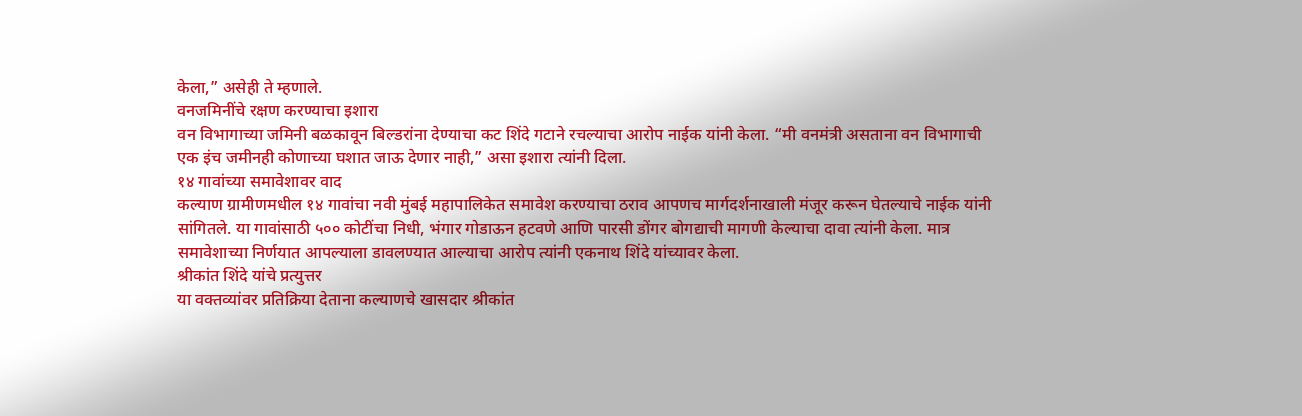केला,” असेही ते म्हणाले.
वनजमिनींचे रक्षण करण्याचा इशारा
वन विभागाच्या जमिनी बळकावून बिल्डरांना देण्याचा कट शिंदे गटाने रचल्याचा आरोप नाईक यांनी केला. “मी वनमंत्री असताना वन विभागाची एक इंच जमीनही कोणाच्या घशात जाऊ देणार नाही,” असा इशारा त्यांनी दिला.
१४ गावांच्या समावेशावर वाद
कल्याण ग्रामीणमधील १४ गावांचा नवी मुंबई महापालिकेत समावेश करण्याचा ठराव आपणच मार्गदर्शनाखाली मंजूर करून घेतल्याचे नाईक यांनी सांगितले. या गावांसाठी ५०० कोटींचा निधी, भंगार गोडाऊन हटवणे आणि पारसी डोंगर बोगद्याची मागणी केल्याचा दावा त्यांनी केला. मात्र समावेशाच्या निर्णयात आपल्याला डावलण्यात आल्याचा आरोप त्यांनी एकनाथ शिंदे यांच्यावर केला.
श्रीकांत शिंदे यांचे प्रत्युत्तर
या वक्तव्यांवर प्रतिक्रिया देताना कल्याणचे खासदार श्रीकांत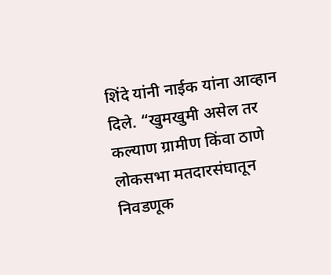शिंदे यांनी नाईक यांना आव्हान दिले. “खुमखुमी असेल तर कल्याण ग्रामीण किंवा ठाणे लोकसभा मतदारसंघातून निवडणूक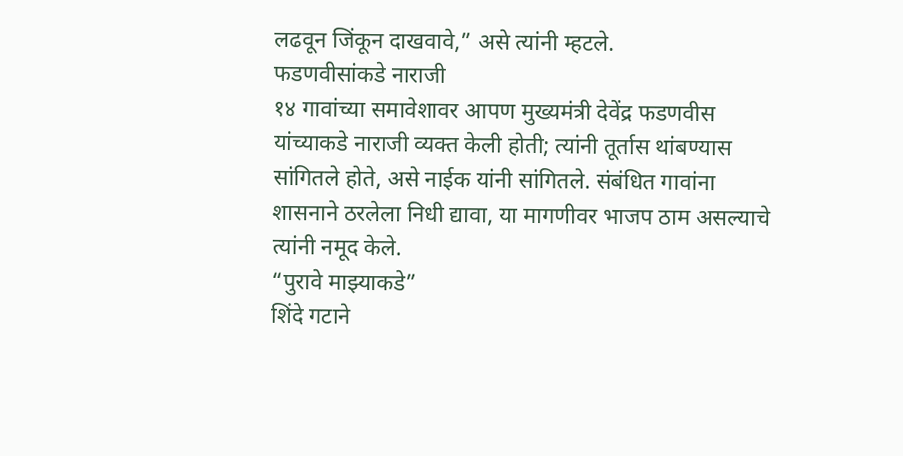लढवून जिंकून दाखवावे,” असे त्यांनी म्हटले.
फडणवीसांकडे नाराजी
१४ गावांच्या समावेशावर आपण मुख्यमंत्री देवेंद्र फडणवीस यांच्याकडे नाराजी व्यक्त केली होती; त्यांनी तूर्तास थांबण्यास सांगितले होते, असे नाईक यांनी सांगितले. संबंधित गावांना शासनाने ठरलेला निधी द्यावा, या मागणीवर भाजप ठाम असल्याचे त्यांनी नमूद केले.
“पुरावे माझ्याकडे”
शिंदे गटाने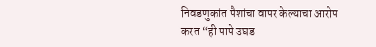निवडणुकांत पैशांचा वापर केल्याचा आरोप करत “ही पापे उघड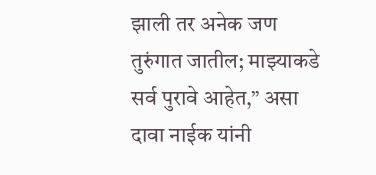झाली तर अनेक जण तुरुंगात जातील; माझ्याकडे सर्व पुरावे आहेत,” असा दावा नाईक यांनी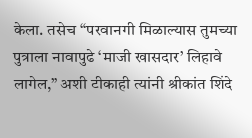केला. तसेच “परवानगी मिळाल्यास तुमच्या पुत्राला नावापुढे ‘माजी खासदार’ लिहावे लागेल,” अशी टीकाही त्यांनी श्रीकांत शिंदे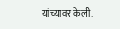यांच्यावर केली.